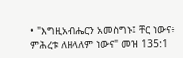• "እግዚአብሔርን አመስግኑ፤ ቸር ነውና፥ ምሕረቱ ለዘላለም ነውና" መዝ 135:1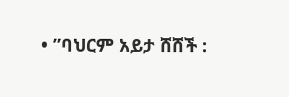• ”ባህርም አይታ ሸሸች :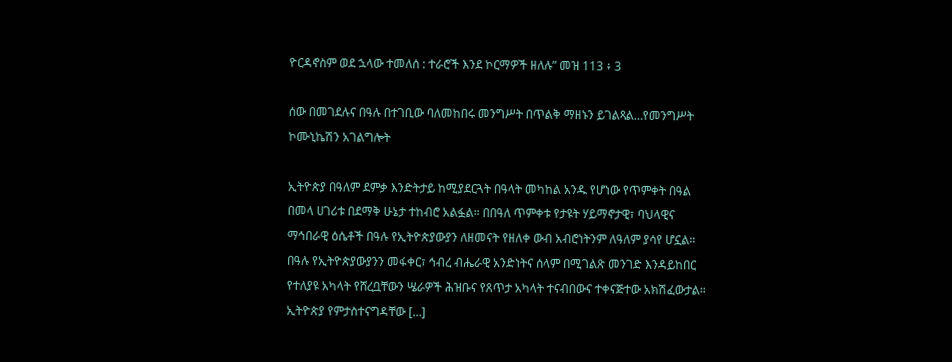ዮርዳኖስም ወደ ኋላው ተመለሰ : ተራሮች እንደ ኮርማዎች ዘለሉ” መዝ 113 ፥ 3

ሰው በመገደሉና በዓሉ በተገቢው ባለመከበሩ መንግሥት በጥልቅ ማዘኑን ይገልጻል…የመንግሥት ኮሙኒኬሽን አገልግሎት

ኢትዮጵያ በዓለም ደምቃ እንድትታይ ከሚያደርጓት በዓላት መካከል አንዱ የሆነው የጥምቀት በዓል በመላ ሀገሪቱ በደማቅ ሁኔታ ተከብሮ አልፏል። በበዓለ ጥምቀቱ የታዩት ሃይማኖታዊ፣ ባህላዊና ማኅበራዊ ዕሴቶች በዓሉ የኢትዮጵያውያን ለዘመናት የዘለቀ ውብ አብሮነትንም ለዓለም ያሳየ ሆኗል። በዓሉ የኢትዮጵያውያንን መፋቀር፣ ኅብረ ብሔራዊ አንድነትና ሰላም በሚገልጽ መንገድ እንዳይከበር የተለያዩ አካላት የሸረቧቸውን ሤራዎች ሕዝቡና የጸጥታ አካላት ተናብበውና ተቀናጅተው አክሽፈውታል። ኢትዮጵያ የምታስተናግዳቸው […]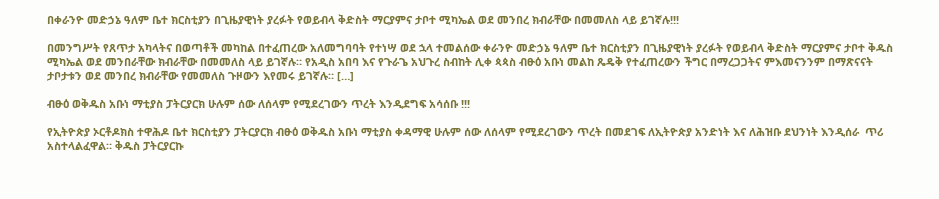በቀራንዮ መድኃኔ ዓለም ቤተ ክርስቲያን በጊዜያዊነት ያረፉት የወይብላ ቅድስት ማርያምና ታቦተ ሚካኤል ወደ መንበረ ክብራቸው በመመለስ ላይ ይገኛሉ!!!

በመንግሥት የጸጥታ አካላትና በወጣቶች መካከል በተፈጠረው አለመግባባት የተነሣ ወደ ኋላ ተመልሰው ቀራንዮ መድኃኔ ዓለም ቤተ ክርስቲያን በጊዜያዊነት ያረፉት የወይብላ ቅድስት ማርያምና ታቦተ ቅዱስ ሚካኤል ወደ መንበራቸው ክብራቸው በመመለስ ላይ ይገኛሉ። የአዲስ አበባ እና የጉራጌ አህጉረ ስብከት ሊቀ ጳጳስ ብፁዕ አቡነ መልከ ጼዴቅ የተፈጠረውን ችግር በማረጋጋትና ምእመናንንም በማጽናናት ታቦታቱን ወደ መንበረ ክብራቸው የመመለስ ጉዞውን እየመሩ ይገኛሉ። […]

ብፁዕ ወቅዱስ አቡነ ማቲያስ ፓትርያርክ ሁሉም ሰው ለሰላም የሚደረገውን ጥረት እንዲደግፍ አሳሰቡ !!!

የኢትዮጵያ ኦርቶዶክስ ተዋሕዶ ቤተ ክርስቲያን ፓትርያርክ ብፁዕ ወቅዱስ አቡነ ማቲያስ ቀዳማዊ ሁሉም ሰው ለሰላም የሚደረገውን ጥረት በመደገፍ ለኢትዮጵያ አንድነት እና ለሕዝቡ ደህንነት እንዲሰራ  ጥሪ አስተላልፈዋል። ቅዱስ ፓትርያርኩ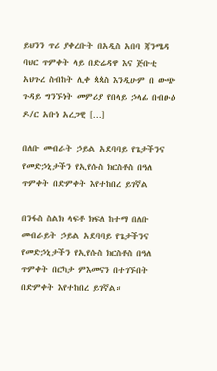ይህንን ጥሪ ያቀረቡት በአዲስ አበባ ጃንሜዳ ባህር ጥምቀት ላይ በድሬዳዋ እና ጅቡቲ አህጉረ ስብከት ሊቀ ጳጳስ እንዲሁም በ ውጭ ጉዳይ ግንኙነት መምሪያ የበላይ ኃላፊ በብፁዕ ዶ/ር አቡነ አረጋዊ […]

በለቡ መብራት ኃይል አደባባይ የጌታችንና የመድኃኒታችን የኢየሱስ ክርስቶስ በዓለ ጥምቀት በድምቀት እየተከበረ ይገኛል

በንፋስ ስልክ ላፍቶ ክፍለ ከተማ በለቡ መብራይት ኃይል አደባባይ የጌታችንና የመድኃኒታችን የኢየሱስ ክርስቶስ በዓለ ጥምቀት በርካታ ምእመናን በተገኙበት በድምቀት እየተከበረ ይገኛል።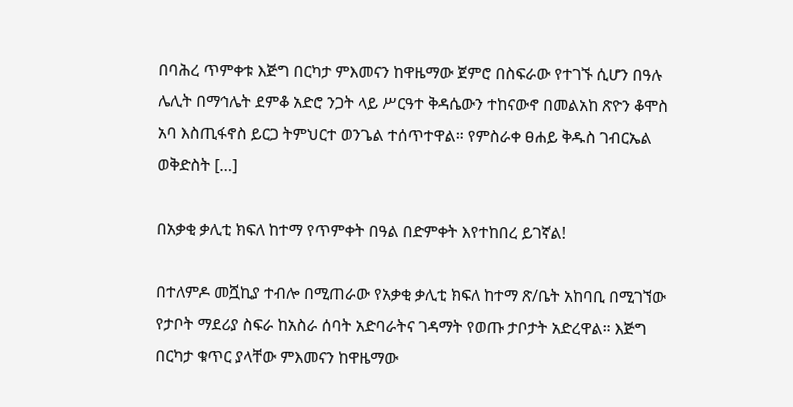በባሕረ ጥምቀቱ እጅግ በርካታ ምእመናን ከዋዜማው ጀምሮ በስፍራው የተገኙ ሲሆን በዓሉ ሌሊት በማኅሌት ደምቆ አድሮ ንጋት ላይ ሥርዓተ ቅዳሴውን ተከናውኖ በመልአከ ጽዮን ቆሞስ አባ እስጢፋኖስ ይርጋ ትምህርተ ወንጌል ተሰጥተዋል። የምስራቀ ፀሐይ ቅዱስ ገብርኤል ወቅድስት […]

በአቃቂ ቃሊቲ ክፍለ ከተማ የጥምቀት በዓል በድምቀት እየተከበረ ይገኛል!

በተለምዶ መሿኪያ ተብሎ በሚጠራው የአቃቂ ቃሊቲ ክፍለ ከተማ ጽ/ቤት አከባቢ በሚገኘው የታቦት ማደሪያ ስፍራ ከአስራ ሰባት አድባራትና ገዳማት የወጡ ታቦታት አድረዋል። እጅግ በርካታ ቁጥር ያላቸው ምእመናን ከዋዜማው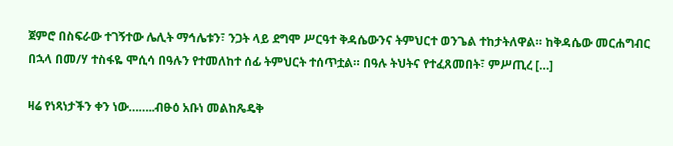ጀምሮ በስፍራው ተገኝተው ሌሊት ማኅሌቱን፣ ንጋት ላይ ደግሞ ሥርዓተ ቅዳሴውንና ትምህርተ ወንጌል ተከታትለዋል። ከቅዳሴው መርሐግብር በኋላ በመ/ሃ ተስፋዬ ሞሲሳ በዓሉን የተመለከተ ሰፊ ትምህርት ተሰጥቷል። በዓሉ ትህትና የተፈጸመበት፣ ምሥጢረ […]

ዛሬ የነጻነታችን ቀን ነው……..ብፁዕ አቡነ መልከጼዴቅ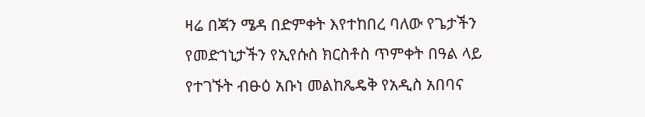ዛሬ በጃን ሜዳ በድምቀት እየተከበረ ባለው የጌታችን የመድኀኒታችን የኢየሱስ ክርስቶስ ጥምቀት በዓል ላይ የተገኙት ብፁዕ አቡነ መልከጼዴቅ የአዲስ አበባና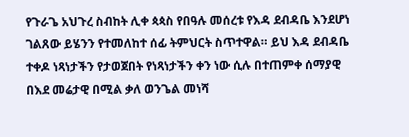የጉራጌ አህጉረ ስብከት ሊቀ ጳጳስ የበዓሉ መሰረቱ የእዳ ደብዳቤ እንደሆነ ገልጸው ይሄንን የተመለከተ ሰፊ ትምህርት ስጥተዋል። ይህ እዳ ደብዳቤ ተቀዶ ነጻነታችን የታወጀበት የነጻነታችን ቀን ነው ሲሉ በተጠምቀ ሰማያዊ በእደ መሬታዊ በሚል ቃለ ወንጌል መነሻ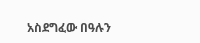አስደግፈው በዓሉን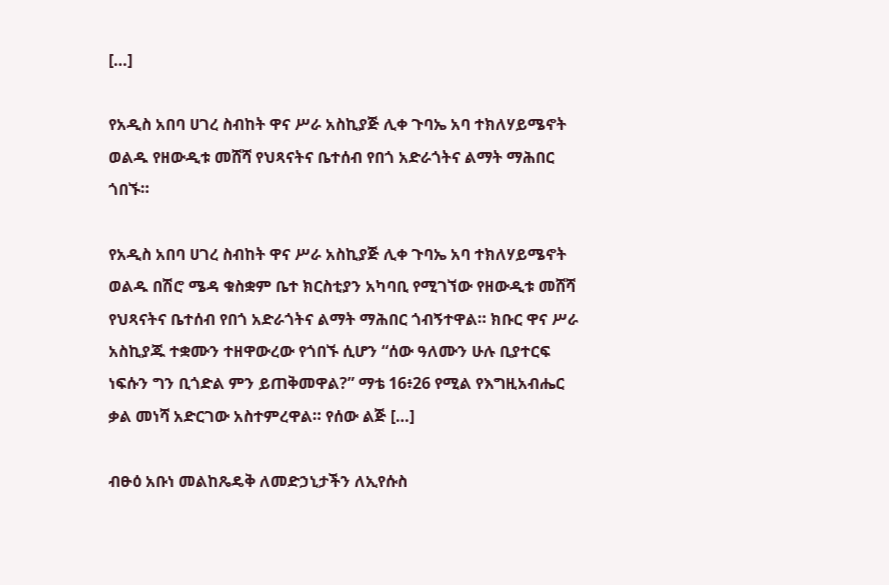[…]

የአዲስ አበባ ሀገረ ስብከት ዋና ሥራ አስኪያጅ ሊቀ ጉባኤ አባ ተክለሃይሜኖት ወልዱ የዘውዲቱ መሸሻ የህጻናትና ቤተሰብ የበጎ አድራጎትና ልማት ማሕበር ጎበኙ።

የአዲስ አበባ ሀገረ ስብከት ዋና ሥራ አስኪያጅ ሊቀ ጉባኤ አባ ተክለሃይሜኖት ወልዱ በሽሮ ሜዳ ቁስቋም ቤተ ክርስቲያን አካባቢ የሚገኘው የዘውዲቱ መሸሻ የህጻናትና ቤተሰብ የበጎ አድራጎትና ልማት ማሕበር ጎብኝተዋል። ክቡር ዋና ሥራ አስኪያጁ ተቋሙን ተዘዋውረው የጎበኙ ሲሆን “ሰው ዓለሙን ሁሉ ቢያተርፍ ነፍሱን ግን ቢጎድል ምን ይጠቅመዋል?” ማቴ 16፥26 የሚል የእግዚአብሔር ቃል መነሻ አድርገው አስተምረዋል። የሰው ልጅ […]

ብፁዕ አቡነ መልከጼዴቅ ለመድኃኒታችን ለኢየሱስ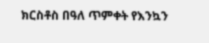ክርስቶስ በዓለ ጥምቀት የእንኳን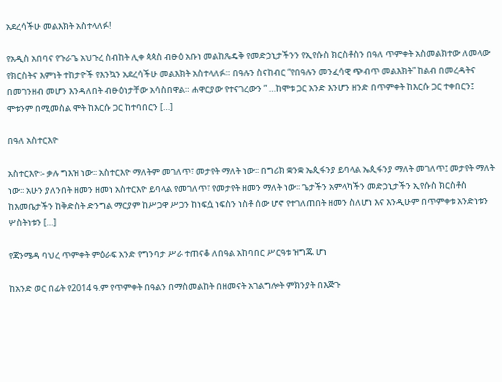አደረሳችሁ መልእክት አስተላለፉ!

የአዲስ አበባና የጉራጌ አህጉረ ስብከት ሊቀ ጳጳስ ብፁዕ አቡነ መልከጼዴቅ የመድኃኒታችንን የኢየሱስ ክርስቶስን በዓለ ጥምቀት አስመልክተው ለመላው የክርስትና እምነት ተከታዮች የእንኳን አደረሳችሁ መልእክት አስተላለፉ። በዓሉን ስናከብር “የበዓሉን መንፈሳዊ ጭብጥ መልእክት” ከልብ በመረዳትና በመገንዘብ መሆን እንዳለበት ብፁዕነታቸው አሳስበዋል። ሐዋርያው የተናገረውን ” …ከሞቱ ጋር አንድ እንሆን ዘንድ በጥምቀት ከእርሱ ጋር ተቀበርን፤ ሞቱንም በሚመስል ሞት ከእርሱ ጋር ከተባበርን […]

በዓለ አስተርእዮ

አስተርእዮ፡- ቃሉ ግእዝ ነው፡፡ አስተርእዮ ማለትም መገለጥ፣ መታየት ማለት ነው፡፡ በግሪክ ቋንቋ ኤጲፋንያ ይባላል ኤጲፋንያ ማለት መገለጥ፤ መታየት ማለት ነው፡፡ አሁን ያለንበት ዘመን ዘመነ አስተርእዮ ይባላል የመገለጥ፣ የመታየት ዘመን ማለት ነው፡፡ ጌታችን አምላካችን መድኃኒታችን ኢየሱስ ክርስቶስ ከእመቤታችን ከቅድስት ድንግል ማርያም ከሥጋዋ ሥጋን ከነፍሷ ነፍስን ነስቶ ሰው ሆኖ የተገለጠበት ዘመን ስለሆነ እና እንዲሁም በጥምቀቱ አንድነቱን ሦስትነቱን […]

የጃንሜዳ ባህረ ጥምቀት ምዕራፍ አንድ የግንባታ ሥራ ተጠናቆ ለበዓል አከባበር ሥርዓቱ ዝግጁ ሆነ

ከአንድ ወር በፊት የ2014 ዓ.ም የጥምቀት በዓልን በማስመልከት በዘመናት አገልግሎት ምክንያት በእጅጉ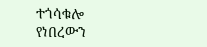ተጎሳቁሎ የነበረውን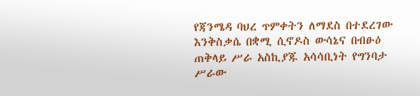የጃንሜዳ ባህረ ጥምቀትን ለማደስ በተደረገው እንቅስቃሴ በቋሚ ሲኖዶስ ውሳኔና በብፁዕ ጠቅላይ ሥራ አስኪያጁ አሳሳቢነት የግንባታ ሥራው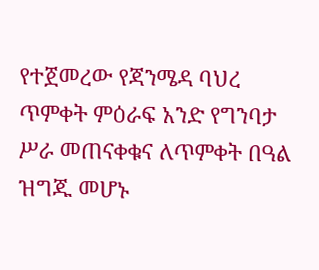የተጀመረው የጃንሜዳ ባህረ ጥምቀት ምዕራፍ አንድ የግንባታ ሥራ መጠናቀቁና ለጥምቀት በዓል ዝግጁ መሆኑ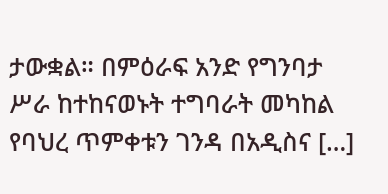ታውቋል። በምዕራፍ አንድ የግንባታ ሥራ ከተከናወኑት ተግባራት መካከል የባህረ ጥምቀቱን ገንዳ በአዲስና […]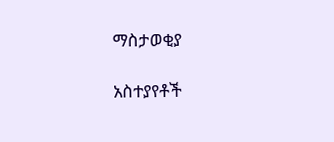ማስታወቂያ

አስተያየቶች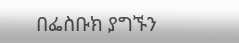በፌስቡክ ያግኙን